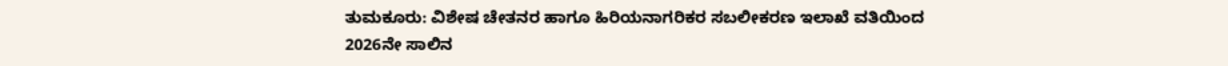ತುಮಕೂರು: ವಿಶೇಷ ಚೇತನರ ಹಾಗೂ ಹಿರಿಯನಾಗರಿಕರ ಸಬಲೀಕರಣ ಇಲಾಖೆ ವತಿಯಿಂದ 2026ನೇ ಸಾಲಿನ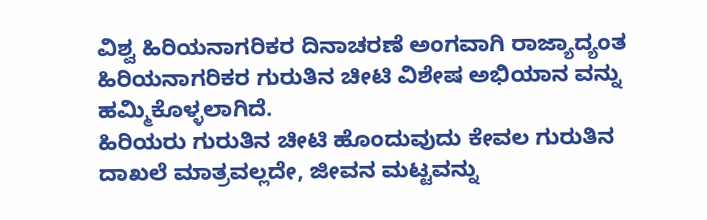ವಿಶ್ವ ಹಿರಿಯನಾಗರಿಕರ ದಿನಾಚರಣೆ ಅಂಗವಾಗಿ ರಾಜ್ಯಾದ್ಯಂತ ಹಿರಿಯನಾಗರಿಕರ ಗುರುತಿನ ಚೀಟಿ ವಿಶೇಷ ಅಭಿಯಾನ ವನ್ನು ಹಮ್ಮಿಕೊಳ್ಳಲಾಗಿದೆ.
ಹಿರಿಯರು ಗುರುತಿನ ಚೀಟಿ ಹೊಂದುವುದು ಕೇವಲ ಗುರುತಿನ ದಾಖಲೆ ಮಾತ್ರವಲ್ಲದೇ, ಜೀವನ ಮಟ್ಟವನ್ನು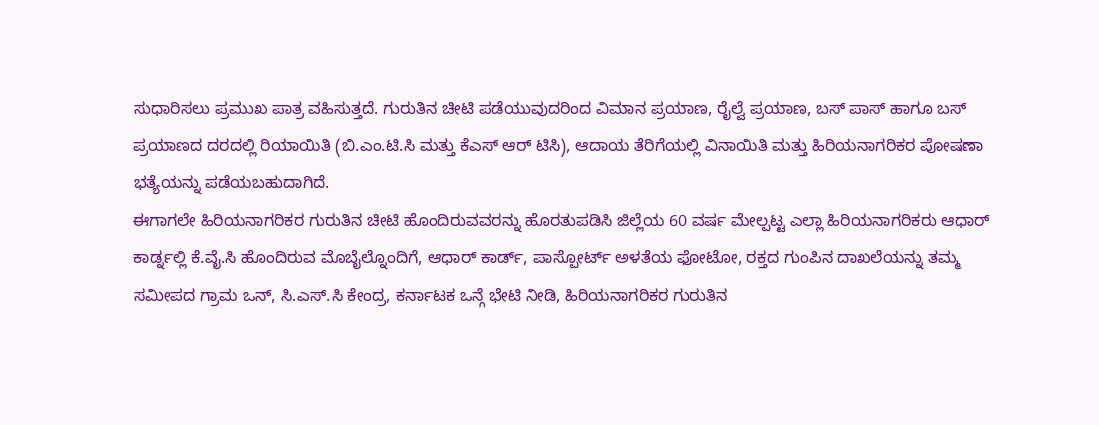ಸುಧಾರಿಸಲು ಪ್ರಮುಖ ಪಾತ್ರ ವಹಿಸುತ್ತದೆ. ಗುರುತಿನ ಚೀಟಿ ಪಡೆಯುವುದರಿಂದ ವಿಮಾನ ಪ್ರಯಾಣ, ರೈಲ್ವೆ ಪ್ರಯಾಣ, ಬಸ್ ಪಾಸ್ ಹಾಗೂ ಬಸ್ ಪ್ರಯಾಣದ ದರದಲ್ಲಿ ರಿಯಾಯಿತಿ (ಬಿ.ಎಂ.ಟಿ.ಸಿ ಮತ್ತು ಕೆಎಸ್ ಆರ್ ಟಿಸಿ), ಆದಾಯ ತೆರಿಗೆಯಲ್ಲಿ ವಿನಾಯಿತಿ ಮತ್ತು ಹಿರಿಯನಾಗರಿಕರ ಪೋಷಣಾ ಭತ್ಯೆಯನ್ನು ಪಡೆಯಬಹುದಾಗಿದೆ.
ಈಗಾಗಲೇ ಹಿರಿಯನಾಗರಿಕರ ಗುರುತಿನ ಚೀಟಿ ಹೊಂದಿರುವವರನ್ನು ಹೊರತುಪಡಿಸಿ ಜಿಲ್ಲೆಯ 60 ವರ್ಷ ಮೇಲ್ಪಟ್ಟ ಎಲ್ಲಾ ಹಿರಿಯನಾಗರಿಕರು ಆಧಾರ್ ಕಾರ್ಡ್ನಲ್ಲಿ ಕೆ.ವೈ.ಸಿ ಹೊಂದಿರುವ ಮೊಬೈಲ್ನೊಂದಿಗೆ, ಆಧಾರ್ ಕಾರ್ಡ್, ಪಾಸ್ಪೋರ್ಟ್ ಅಳತೆಯ ಫೋಟೋ, ರಕ್ತದ ಗುಂಪಿನ ದಾಖಲೆಯನ್ನು ತಮ್ಮ ಸಮೀಪದ ಗ್ರಾಮ ಒನ್, ಸಿ.ಎಸ್.ಸಿ ಕೇಂದ್ರ, ಕರ್ನಾಟಕ ಒನ್ಗೆ ಭೇಟಿ ನೀಡಿ, ಹಿರಿಯನಾಗರಿಕರ ಗುರುತಿನ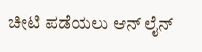ಚೀಟಿ ಪಡೆಯಲು ಆನ್ ಲೈನ್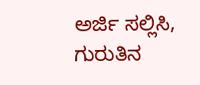ಅರ್ಜಿ ಸಲ್ಲಿಸಿ, ಗುರುತಿನ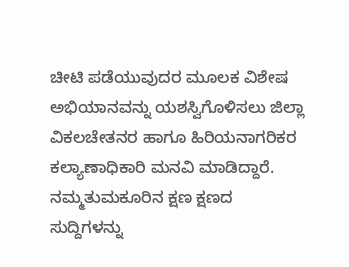ಚೀಟಿ ಪಡೆಯುವುದರ ಮೂಲಕ ವಿಶೇಷ ಅಭಿಯಾನವನ್ನು ಯಶಸ್ವಿಗೊಳಿಸಲು ಜಿಲ್ಲಾ ವಿಕಲಚೇತನರ ಹಾಗೂ ಹಿರಿಯನಾಗರಿಕರ ಕಲ್ಯಾಣಾಧಿಕಾರಿ ಮನವಿ ಮಾಡಿದ್ದಾರೆ.
ನಮ್ಮತುಮಕೂರಿನ ಕ್ಷಣ ಕ್ಷಣದ ಸುದ್ದಿಗಳನ್ನು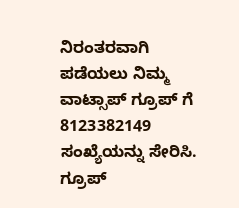ನಿರಂತರವಾಗಿ ಪಡೆಯಲು ನಿಮ್ಮ ವಾಟ್ಸಾಪ್ ಗ್ರೂಪ್ ಗೆ 8123382149 ಸಂಖ್ಯೆಯನ್ನು ಸೇರಿಸಿ.
ಗ್ರೂಪ್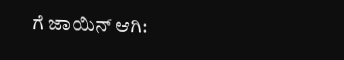ಗೆ ಜಾಯಿನ್ ಆಗಿ: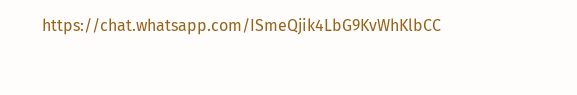https://chat.whatsapp.com/ISmeQjik4LbG9KvWhKlbCC